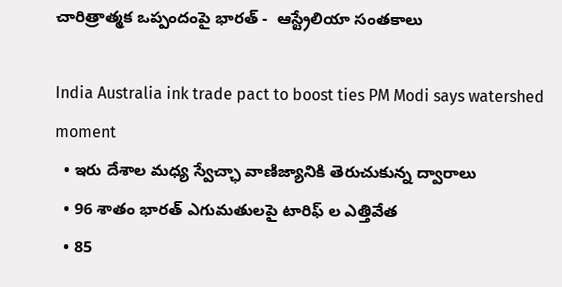చారిత్రాత్మక ఒప్పందంపై భారత్ -  ఆస్ట్రేలియా సంతకాలు

India Australia ink trade pact to boost ties PM Modi says watershed moment
  • ఇరు దేశాల మధ్య స్వేచ్ఛా వాణిజ్యానికి తెరుచుకున్న ద్వారాలు
  • 96 శాతం భారత్ ఎగుమతులపై టారిఫ్ ల ఎత్తివేత
  • 85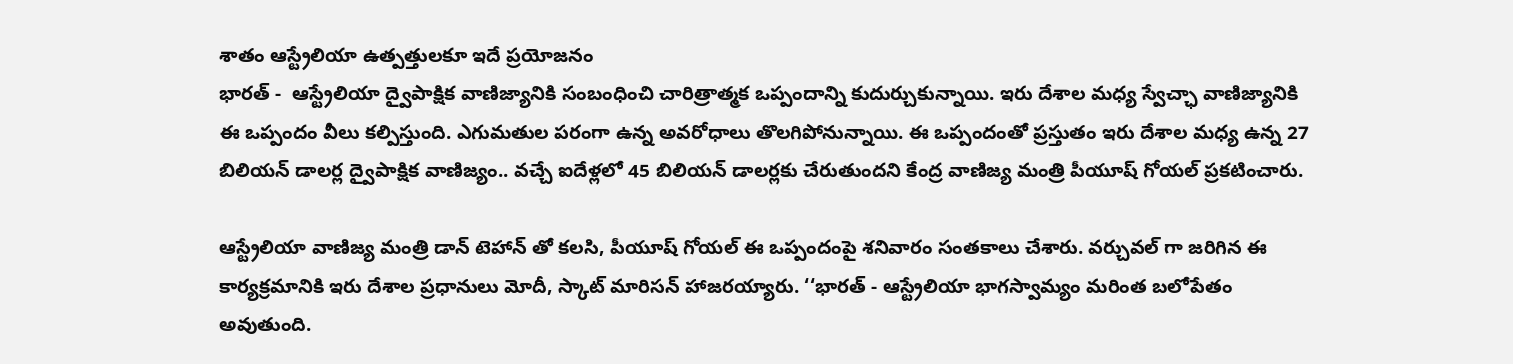శాతం ఆస్ట్రేలియా ఉత్పత్తులకూ ఇదే ప్రయోజనం
భారత్ -  ఆస్ట్రేలియా ద్వైపాక్షిక వాణిజ్యానికి సంబంధించి చారిత్రాత్మక ఒప్పందాన్ని కుదుర్చుకున్నాయి. ఇరు దేశాల మధ్య స్వేచ్ఛా వాణిజ్యానికి ఈ ఒప్పందం వీలు కల్పిస్తుంది. ఎగుమతుల పరంగా ఉన్న అవరోధాలు తొలగిపోనున్నాయి. ఈ ఒప్పందంతో ప్రస్తుతం ఇరు దేశాల మధ్య ఉన్న 27 బిలియన్ డాలర్ల ద్వైపాక్షిక వాణిజ్యం.. వచ్చే ఐదేళ్లలో 45 బిలియన్ డాలర్లకు చేరుతుందని కేంద్ర వాణిజ్య మంత్రి పీయూష్ గోయల్ ప్రకటించారు.

ఆస్ట్రేలియా వాణిజ్య మంత్రి డాన్ టెహాన్ తో కలసి, పీయూష్ గోయల్ ఈ ఒప్పందంపై శనివారం సంతకాలు చేశారు. వర్చువల్ గా జరిగిన ఈ కార్యక్రమానికి ఇరు దేశాల ప్రధానులు మోదీ, స్కాట్ మారిసన్ హాజరయ్యారు. ‘‘భారత్ - ఆస్ట్రేలియా భాగస్వామ్యం మరింత బలోపేతం అవుతుంది.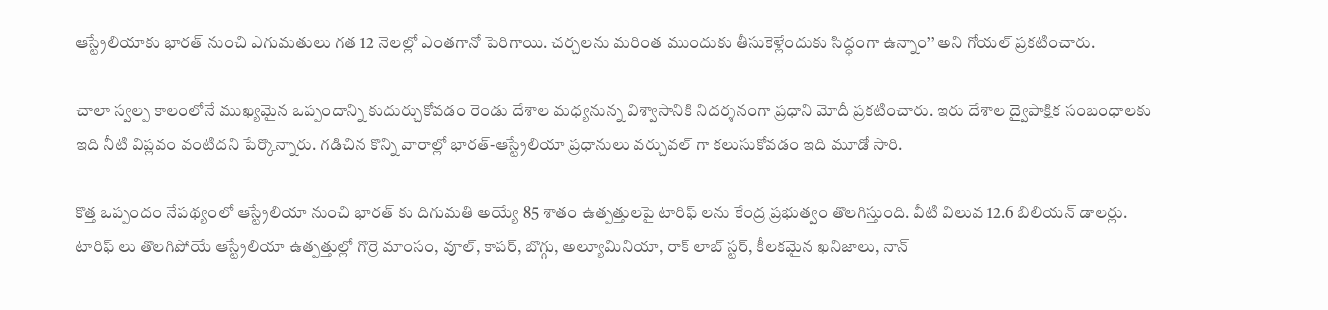ఆస్ట్రేలియాకు భారత్ నుంచి ఎగుమతులు గత 12 నెలల్లో ఎంతగానో పెరిగాయి. చర్చలను మరింత ముందుకు తీసుకెళ్లేందుకు సిద్ధంగా ఉన్నాం’’ అని గోయల్ ప్రకటించారు.

చాలా స్వల్ప కాలంలోనే ముఖ్యమైన ఒప్పందాన్ని కుదుర్చుకోవడం రెండు దేశాల మధ్యనున్న విశ్వాసానికి నిదర్శనంగా ప్రధాని మోదీ ప్రకటించారు. ఇరు దేశాల ద్వైపాక్షిక సంబంధాలకు ఇది నీటి విప్లవం వంటిదని పేర్కొన్నారు. గడిచిన కొన్ని వారాల్లో భారత్-ఆస్ట్రేలియా ప్రధానులు వర్చువల్ గా కలుసుకోవడం ఇది మూడో సారి.

కొత్త ఒప్పందం నేపథ్యంలో ఆస్ట్రేలియా నుంచి భారత్ కు దిగుమతి అయ్యే 85 శాతం ఉత్పత్తులపై టారిఫ్ లను కేంద్ర ప్రభుత్వం తొలగిస్తుంది. వీటి విలువ 12.6 బిలియన్ డాలర్లు. టారిఫ్ లు తొలగిపోయే ఆస్ట్రేలియా ఉత్పత్తుల్లో గొర్రె మాంసం, వూల్, కాపర్, బొగ్గు, అల్యూమినియా, రాక్ లాబ్ స్టర్, కీలకమైన ఖనిజాలు, నాన్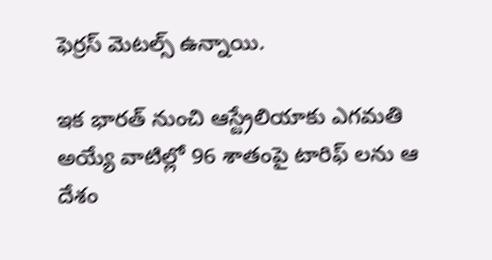ఫెర్రస్ మెటల్స్ ఉన్నాయి.

ఇక భారత్ నుంచి ఆస్ట్రేలియాకు ఎగమతి అయ్యే వాటిల్లో 96 శాతంపై టారిఫ్ లను ఆ దేశం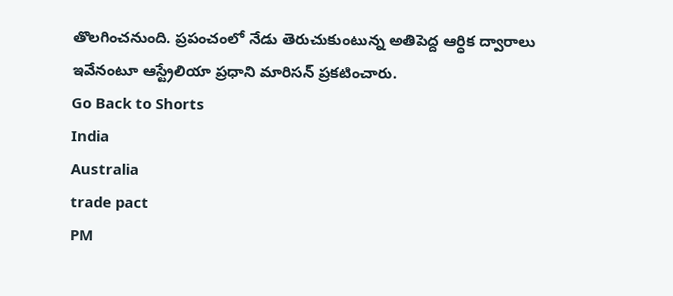తొలగించనుంది. ప్రపంచంలో నేడు తెరుచుకుంటున్న అతిపెద్ద ఆర్ధిక ద్వారాలు ఇవేనంటూ ఆస్ట్రేలియా ప్రధాని మారిసన్ ప్రకటించారు.
Go Back to Shorts
India
Australia
trade pact
PM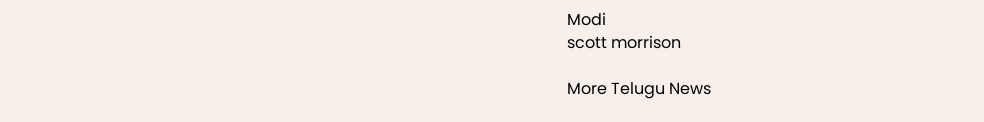Modi
scott morrison

More Telugu News